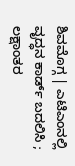ಶಿವಮೊಗ್ಗ | ಎಟಿಎಂನಲ್ಲಿ ವೃದ್ಧನ ಕಾರ್ಡ್ ಬದಲಿಸಿ ; ಲಕ್ಷಾಂತರ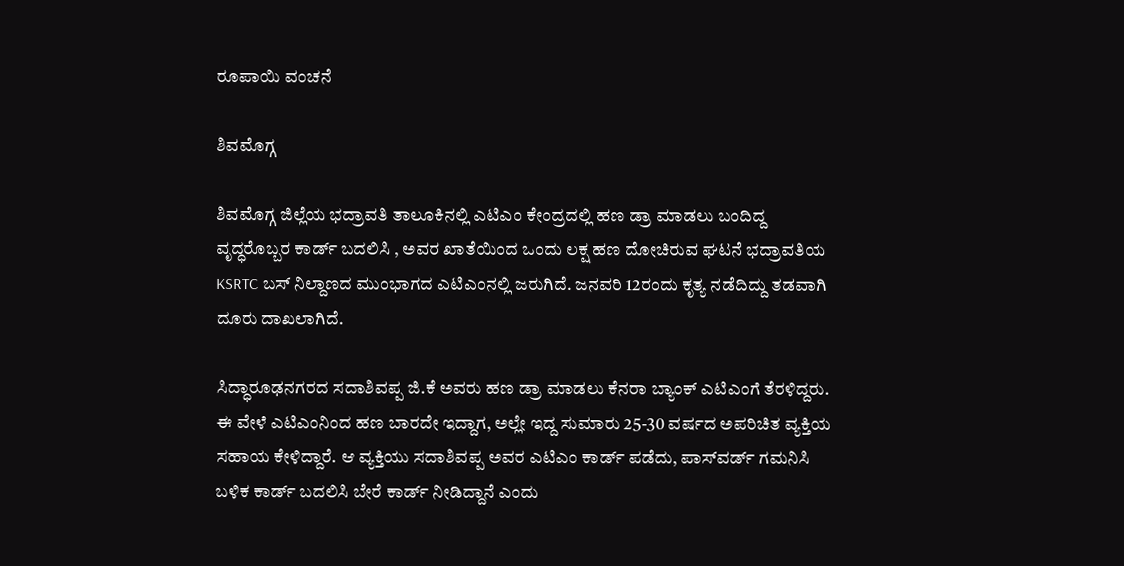ರೂಪಾಯಿ ವಂಚನೆ

ಶಿವಮೊಗ್ಗ

ಶಿವಮೊಗ್ಗ ಜಿಲ್ಲೆಯ ಭದ್ರಾವತಿ ತಾಲೂಕಿನಲ್ಲಿ ಎಟಿಎಂ ಕೇಂದ್ರದಲ್ಲಿ ಹಣ ಡ್ರಾ ಮಾಡಲು ಬಂದಿದ್ದ ವೃದ್ಧರೊಬ್ಬರ ಕಾರ್ಡ್ ಬದಲಿಸಿ , ಅವರ ಖಾತೆಯಿಂದ ಒಂದು ಲಕ್ಷ ಹಣ ದೋಚಿರುವ ಘಟನೆ ಭದ್ರಾವತಿಯ KSRTC ಬಸ್ ನಿಲ್ದಾಣದ ಮುಂಭಾಗದ ಎಟಿಎಂನಲ್ಲಿ ಜರುಗಿದೆ. ಜನವರಿ 12ರಂದು ಕೃತ್ಯ ನಡೆದಿದ್ದು ತಡವಾಗಿ ದೂರು ದಾಖಲಾಗಿದೆ.

ಸಿದ್ಧಾರೂಢನಗರದ ಸದಾಶಿವಪ್ಪ ಜಿ.ಕೆ ಅವರು ಹಣ ಡ್ರಾ ಮಾಡಲು ಕೆನರಾ ಬ್ಯಾಂಕ್ ಎಟಿಎಂಗೆ ತೆರಳಿದ್ದರು. ಈ ವೇಳೆ ಎಟಿಎಂನಿಂದ ಹಣ ಬಾರದೇ ಇದ್ದಾಗ, ಅಲ್ಲೇ ಇದ್ದ ಸುಮಾರು 25-30 ವರ್ಷದ ಅಪರಿಚಿತ ವ್ಯಕ್ತಿಯ ಸಹಾಯ ಕೇಳಿದ್ದಾರೆ. ಆ ವ್ಯಕ್ತಿಯು ಸದಾಶಿವಪ್ಪ ಅವರ ಎಟಿಎಂ ಕಾರ್ಡ್ ಪಡೆದು, ಪಾಸ್‌ವರ್ಡ್ ಗಮನಿಸಿ ಬಳಿಕ ಕಾರ್ಡ್ ಬದಲಿಸಿ ಬೇರೆ ಕಾರ್ಡ್ ನೀಡಿದ್ದಾನೆ ಎಂದು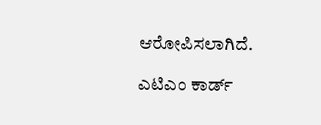ಆರೋಪಿಸಲಾಗಿದೆ.

ಎಟಿಎಂ ಕಾರ್ಡ್‌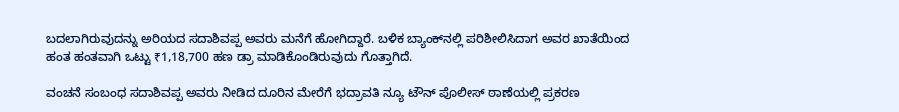ಬದಲಾಗಿರುವುದನ್ನು ಅರಿಯದ ಸದಾಶಿವಪ್ಪ ಅವರು ಮನೆಗೆ ಹೋಗಿದ್ದಾರೆ. ಬಳಿಕ ಬ್ಯಾಂಕ್‌ನಲ್ಲಿ ಪರಿಶೀಲಿಸಿದಾಗ ಅವರ ಖಾತೆಯಿಂದ ಹಂತ ಹಂತವಾಗಿ ಒಟ್ಟು ₹1,18,700 ಹಣ ಡ್ರಾ ಮಾಡಿಕೊಂಡಿರುವುದು ಗೊತ್ತಾಗಿದೆ.

ವಂಚನೆ ಸಂಬಂಧ ಸದಾಶಿವಪ್ಪ ಅವರು ನೀಡಿದ ದೂರಿನ ಮೇರೆಗೆ ಭದ್ರಾವತಿ ನ್ಯೂ ಟೌನ್ ಪೊಲೀಸ್ ಠಾಣೆಯಲ್ಲಿ ಪ್ರಕರಣ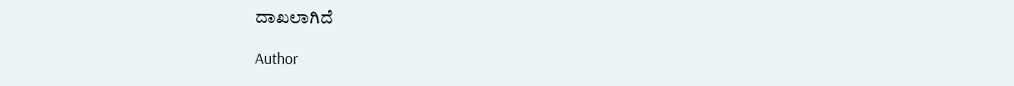ದಾಖಲಾಗಿದೆ

Author